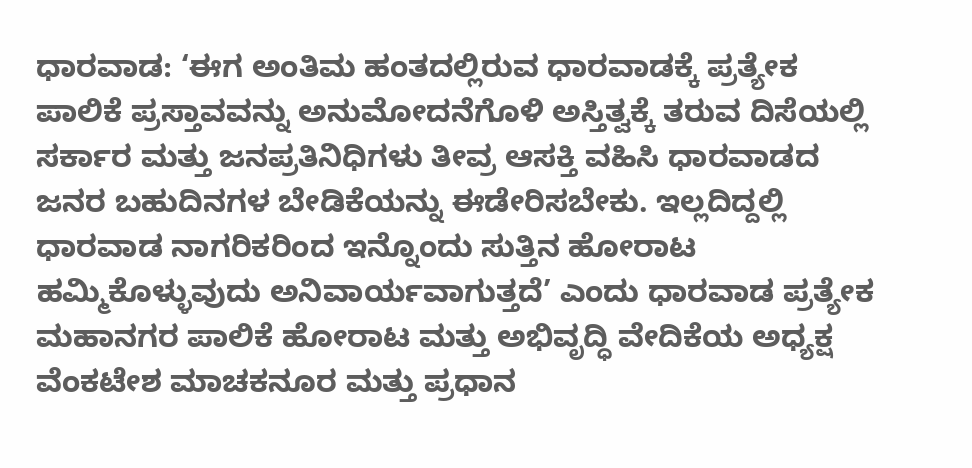ಧಾರವಾಡ: ‘ಈಗ ಅಂತಿಮ ಹಂತದಲ್ಲಿರುವ ಧಾರವಾಡಕ್ಕೆ ಪ್ರತ್ಯೇಕ ಪಾಲಿಕೆ ಪ್ರಸ್ತಾವವನ್ನು ಅನುಮೋದನೆಗೊಳಿ ಅಸ್ತಿತ್ವಕ್ಕೆ ತರುವ ದಿಸೆಯಲ್ಲಿ ಸರ್ಕಾರ ಮತ್ತು ಜನಪ್ರತಿನಿಧಿಗಳು ತೀವ್ರ ಆಸಕ್ತಿ ವಹಿಸಿ ಧಾರವಾಡದ ಜನರ ಬಹುದಿನಗಳ ಬೇಡಿಕೆಯನ್ನು ಈಡೇರಿಸಬೇಕು. ಇಲ್ಲದಿದ್ದಲ್ಲಿ ಧಾರವಾಡ ನಾಗರಿಕರಿಂದ ಇನ್ನೊಂದು ಸುತ್ತಿನ ಹೋರಾಟ ಹಮ್ಮಿಕೊಳ್ಳುವುದು ಅನಿವಾರ್ಯವಾಗುತ್ತದೆ’ ಎಂದು ಧಾರವಾಡ ಪ್ರತ್ಯೇಕ ಮಹಾನಗರ ಪಾಲಿಕೆ ಹೋರಾಟ ಮತ್ತು ಅಭಿವೃದ್ಧಿ ವೇದಿಕೆಯ ಅಧ್ಯಕ್ಷ ವೆಂಕಟೇಶ ಮಾಚಕನೂರ ಮತ್ತು ಪ್ರಧಾನ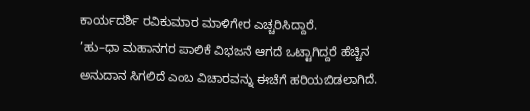ಕಾರ್ಯದರ್ಶಿ ರವಿಕುಮಾರ ಮಾಳಿಗೇರ ಎಚ್ಚರಿಸಿದ್ದಾರೆ.
’ಹು–ಧಾ ಮಹಾನಗರ ಪಾಲಿಕೆ ವಿಭಜನೆ ಆಗದೆ ಒಟ್ಟಾಗಿದ್ದರೆ ಹೆಚ್ಚಿನ ಅನುದಾನ ಸಿಗಲಿದೆ ಎಂಬ ವಿಚಾರವನ್ನು ಈಚೆಗೆ ಹರಿಯಬಿಡಲಾಗಿದೆ.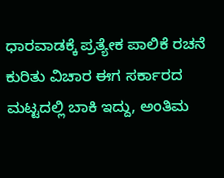ಧಾರವಾಡಕ್ಕೆ ಪ್ರತ್ಯೇಕ ಪಾಲಿಕೆ ರಚನೆ ಕುರಿತು ವಿಚಾರ ಈಗ ಸರ್ಕಾರದ ಮಟ್ಟದಲ್ಲಿ ಬಾಕಿ ಇದ್ದು, ಅಂತಿಮ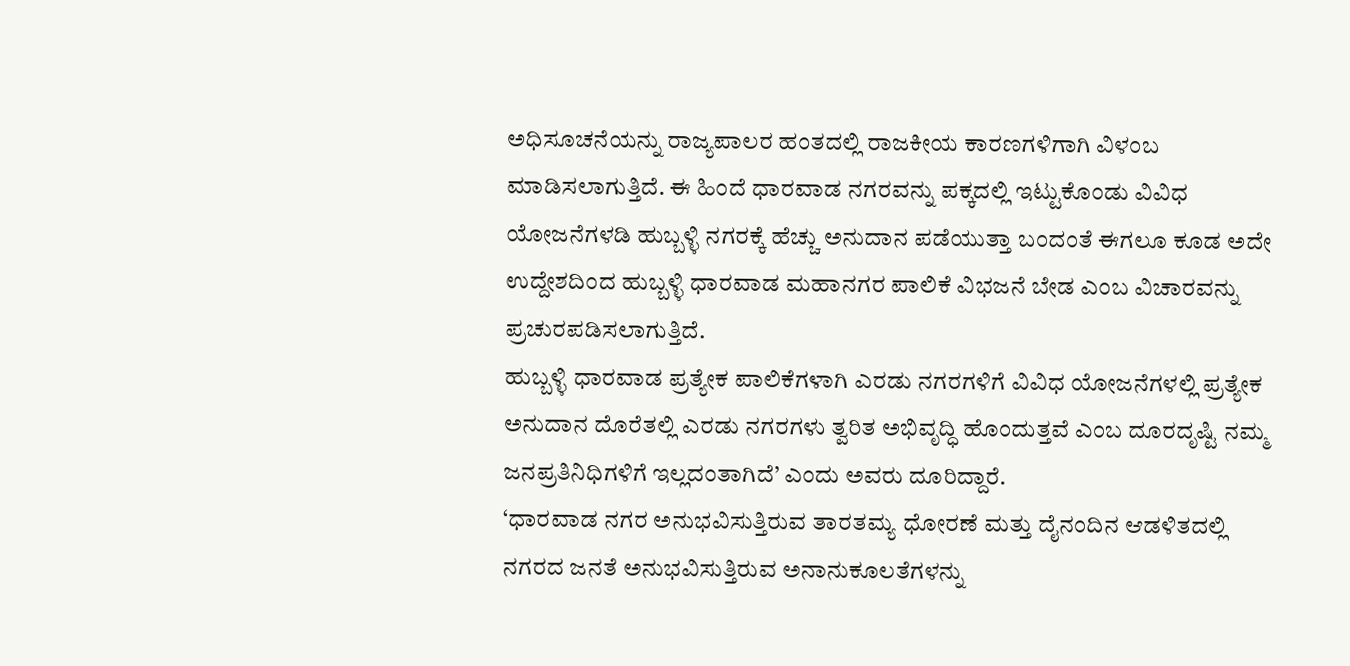ಅಧಿಸೂಚನೆಯನ್ನು ರಾಜ್ಯಪಾಲರ ಹಂತದಲ್ಲಿ ರಾಜಕೀಯ ಕಾರಣಗಳಿಗಾಗಿ ವಿಳಂಬ ಮಾಡಿಸಲಾಗುತ್ತಿದೆ. ಈ ಹಿಂದೆ ಧಾರವಾಡ ನಗರವನ್ನು ಪಕ್ಕದಲ್ಲಿ ಇಟ್ಟುಕೊಂಡು ವಿವಿಧ ಯೋಜನೆಗಳಡಿ ಹುಬ್ಬಳ್ಳಿ ನಗರಕ್ಕೆ ಹೆಚ್ಚು ಅನುದಾನ ಪಡೆಯುತ್ತಾ ಬಂದಂತೆ ಈಗಲೂ ಕೂಡ ಅದೇ ಉದ್ದೇಶದಿಂದ ಹುಬ್ಬಳ್ಳಿ ಧಾರವಾಡ ಮಹಾನಗರ ಪಾಲಿಕೆ ವಿಭಜನೆ ಬೇಡ ಎಂಬ ವಿಚಾರವನ್ನು ಪ್ರಚುರಪಡಿಸಲಾಗುತ್ತಿದೆ.
ಹುಬ್ಬಳ್ಳಿ ಧಾರವಾಡ ಪ್ರತ್ಯೇಕ ಪಾಲಿಕೆಗಳಾಗಿ ಎರಡು ನಗರಗಳಿಗೆ ವಿವಿಧ ಯೋಜನೆಗಳಲ್ಲಿ ಪ್ರತ್ಯೇಕ ಅನುದಾನ ದೊರೆತಲ್ಲಿ ಎರಡು ನಗರಗಳು ತ್ವರಿತ ಅಭಿವೃದ್ಧಿ ಹೊಂದುತ್ತವೆ ಎಂಬ ದೂರದೃಷ್ಟಿ ನಮ್ಮ ಜನಪ್ರತಿನಿಧಿಗಳಿಗೆ ಇಲ್ಲದಂತಾಗಿದೆ’ ಎಂದು ಅವರು ದೂರಿದ್ದಾರೆ.
‘ಧಾರವಾಡ ನಗರ ಅನುಭವಿಸುತ್ತಿರುವ ತಾರತಮ್ಯ ಧೋರಣೆ ಮತ್ತು ದೈನಂದಿನ ಆಡಳಿತದಲ್ಲಿ ನಗರದ ಜನತೆ ಅನುಭವಿಸುತ್ತಿರುವ ಅನಾನುಕೂಲತೆಗಳನ್ನು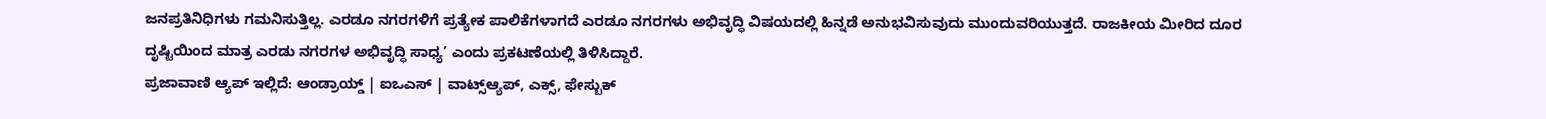ಜನಪ್ರತಿನಿಧಿಗಳು ಗಮನಿಸುತ್ತಿಲ್ಲ. ಎರಡೂ ನಗರಗಳಿಗೆ ಪ್ರತ್ಯೇಕ ಪಾಲಿಕೆಗಳಾಗದೆ ಎರಡೂ ನಗರಗಳು ಅಭಿವೃದ್ಧಿ ವಿಷಯದಲ್ಲಿ ಹಿನ್ನಡೆ ಅನುಭವಿಸುವುದು ಮುಂದುವರಿಯುತ್ತದೆ. ರಾಜಕೀಯ ಮೀರಿದ ದೂರ ದೃಷ್ಟಿಯಿಂದ ಮಾತ್ರ ಎರಡು ನಗರಗಳ ಅಭಿವೃದ್ಧಿ ಸಾಧ್ಯ’ ಎಂದು ಪ್ರಕಟಣೆಯಲ್ಲಿ ತಿಳಿಸಿದ್ದಾರೆ.
ಪ್ರಜಾವಾಣಿ ಆ್ಯಪ್ ಇಲ್ಲಿದೆ: ಆಂಡ್ರಾಯ್ಡ್ | ಐಒಎಸ್ | ವಾಟ್ಸ್ಆ್ಯಪ್, ಎಕ್ಸ್, ಫೇಸ್ಬುಕ್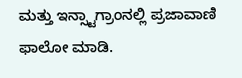ಮತ್ತು ಇನ್ಸ್ಟಾಗ್ರಾಂನಲ್ಲಿ ಪ್ರಜಾವಾಣಿ ಫಾಲೋ ಮಾಡಿ.